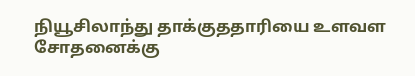நியூசிலாந்து தாக்குததாரியை உளவள சோதனைக்கு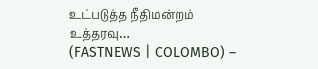உட்படுத்த நீதிமன்றம் உத்தரவு…
(FASTNEWS | COLOMBO) –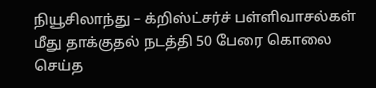நியூசிலாந்து – க்றிஸ்ட்சர்ச் பள்ளிவாசல்கள் மீது தாக்குதல் நடத்தி 50 பேரை கொலை செய்த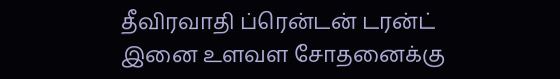தீவிரவாதி ப்ரென்டன் டரன்ட் இனை உளவள சோதனைக்கு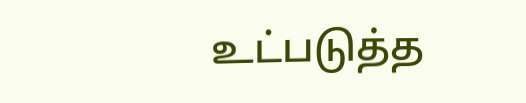உட்படுத்த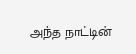அந்த நாட்டின்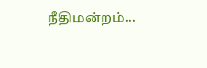நீதிமன்றம்...